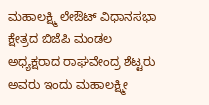ಮಹಾಲಕ್ಷ್ಮಿ ಲೇಔಟ್ ವಿಧಾನಸಭಾ ಕ್ಷೇತ್ರದ ಬಿಜೆಪಿ ಮಂಡಲ ಅಧ್ಯಕ್ಷರಾದ ರಾಘವೇಂದ್ರ ಶೆಟ್ಟರು ಅವರು ಇಂದು ಮಹಾಲಕ್ಷ್ಮೀ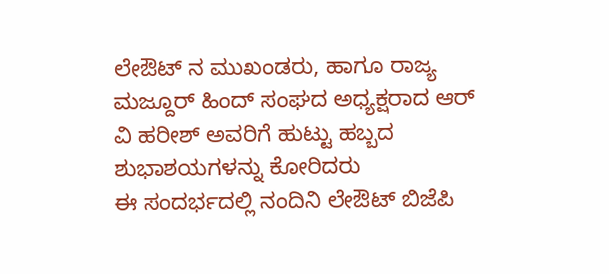ಲೇಔಟ್ ನ ಮುಖಂಡರು, ಹಾಗೂ ರಾಜ್ಯ ಮಜ್ದೂರ್ ಹಿಂದ್ ಸಂಘದ ಅಧ್ಯಕ್ಷರಾದ ಆರ್ ವಿ ಹರೀಶ್ ಅವರಿಗೆ ಹುಟ್ಟು ಹಬ್ಬದ ಶುಭಾಶಯಗಳನ್ನು ಕೋರಿದರು
ಈ ಸಂದರ್ಭದಲ್ಲಿ ನಂದಿನಿ ಲೇಔಟ್ ಬಿಜೆಪಿ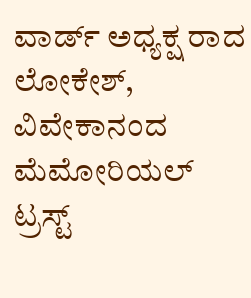ವಾರ್ಡ್ ಅಧ್ಯಕ್ಷ ರಾದ ಲೋಕೇಶ್, ವಿವೇಕಾನಂದ ಮೆಮೋರಿಯಲ್ ಟ್ರಸ್ಟ್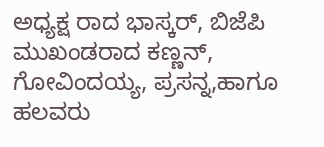ಅಧ್ಯಕ್ಷ ರಾದ ಭಾಸ್ಕರ್, ಬಿಜೆಪಿ ಮುಖಂಡರಾದ ಕಣ್ಣನ್, ಗೋವಿಂದಯ್ಯ, ಪ್ರಸನ್ನ,ಹಾಗೂ ಹಲವರು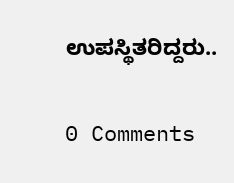ಉಪಸ್ಥಿತರಿದ್ದರು..

0 Comments